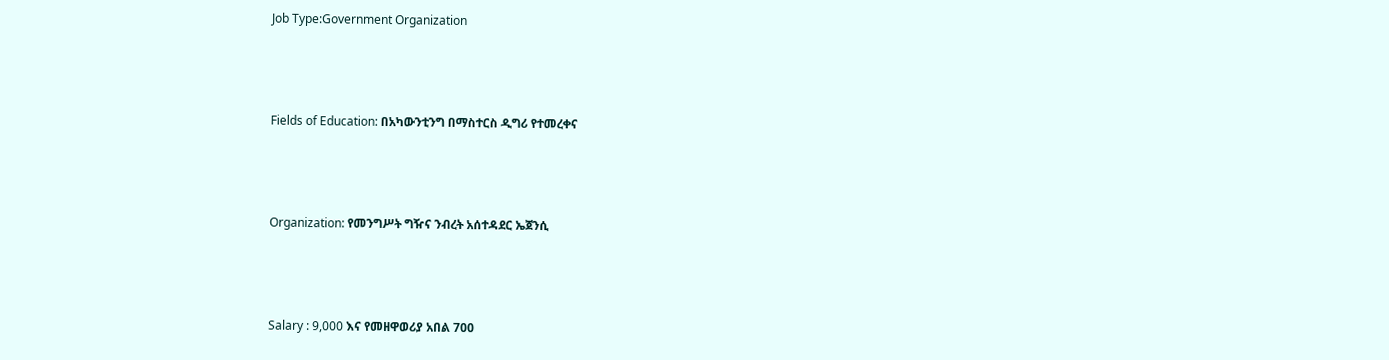Job Type:Government Organization



Fields of Education: በአካውንቲንግ በማስተርስ ዲግሪ የተመረቀና



Organization: የመንግሥት ግዥና ንብረት አሰተዳደር ኤጀንሲ



Salary : 9,000 እና የመዘዋወሪያ አበል 700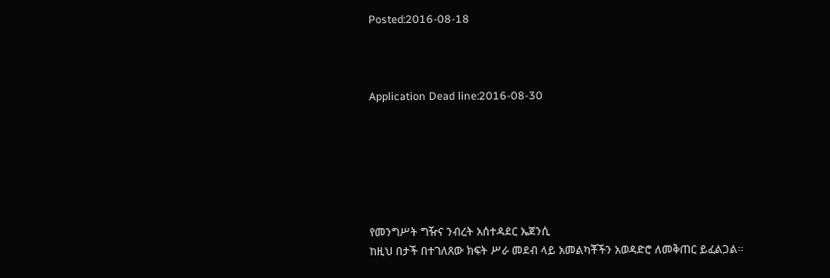Posted:2016-08-18



Application Dead line:2016-08-30






የመንግሥት ግዥና ንብረት አሰተዳደር ኤጀንሲ
ከዚህ በታች በተገለጸው ክፍት ሥራ መደብ ላይ አመልካቾችን አወዳድሮ ለመቅጠር ይፈልጋል፡፡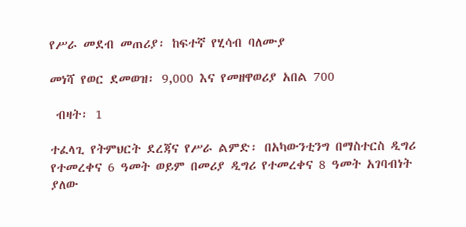የሥራ መደብ መጠሪያ፡ ከፍተኛ የሂሳብ ባለሙያ

መነሻ የወር ደመወዝ፡ 9,000 እና የመዘዋወሪያ አበል 700

 ብዛት፡ 1

ተፈላጊ የትምህርት ደረጃና የሥራ ልምድ፡ በአካውንቲንግ በማስተርስ ዲግሪ የተመረቀና 6 ዓመት ወይም በመሪያ ዲግሪ የተመረቀና 8 ዓመት አገባብነት ያለው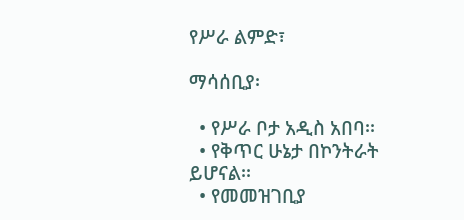የሥራ ልምድ፣

ማሳሰቢያ፡

  • የሥራ ቦታ አዲስ አበባ፡፡
  • የቅጥር ሁኔታ በኮንትራት ይሆናል፡፡
  • የመመዝገቢያ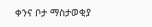ቀንና ቦታ ማስታወቂያ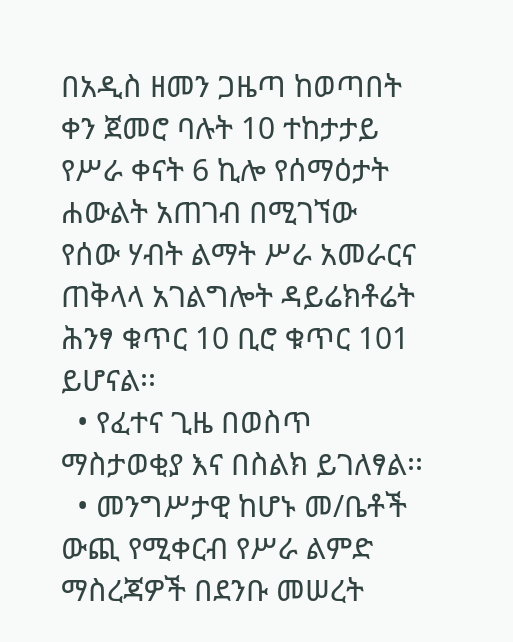በአዲስ ዘመን ጋዜጣ ከወጣበት ቀን ጀመሮ ባሉት 10 ተከታታይ የሥራ ቀናት 6 ኪሎ የሰማዕታት ሐውልት አጠገብ በሚገኘው የሰው ሃብት ልማት ሥራ አመራርና ጠቅላላ አገልግሎት ዳይሬክቶሬት ሕንፃ ቁጥር 10 ቢሮ ቁጥር 101 ይሆናል፡፡
  • የፈተና ጊዜ በወስጥ ማስታወቂያ እና በስልክ ይገለፃል፡፡
  • መንግሥታዊ ከሆኑ መ/ቤቶች ውጪ የሚቀርብ የሥራ ልምድ ማስረጃዎች በደንቡ መሠረት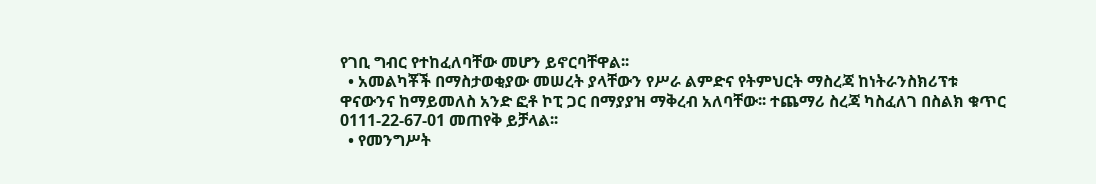የገቢ ግብር የተከፈለባቸው መሆን ይኖርባቸዋል፡፡
  • አመልካቾች በማስታወቂያው መሠረት ያላቸውን የሥራ ልምድና የትምህርት ማስረጃ ከነትራንስክሪፕቱ ዋናውንና ከማይመለስ አንድ ፎቶ ኮፒ ጋር በማያያዝ ማቅረብ አለባቸው፡፡ ተጨማሪ ስረጃ ካስፈለገ በስልክ ቁጥር 0111-22-67-01 መጠየቅ ይቻላል፡፡
  • የመንግሥት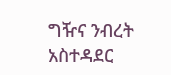ግዥና ንብረት አስተዳደር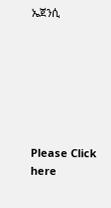ኤጀንሲ







Please Click here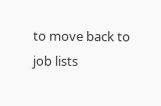to move back to job lists